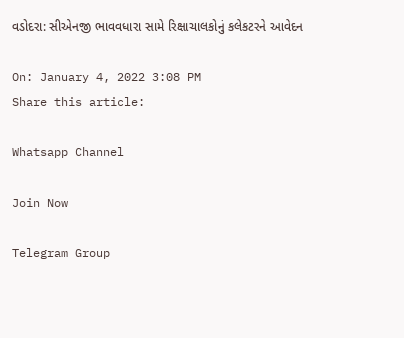વડોદરા: સીએનજી ભાવવધારા સામે રિક્ષાચાલકોનું કલેકટરને આવેદન

On: January 4, 2022 3:08 PM
Share this article:

Whatsapp Channel

Join Now

Telegram Group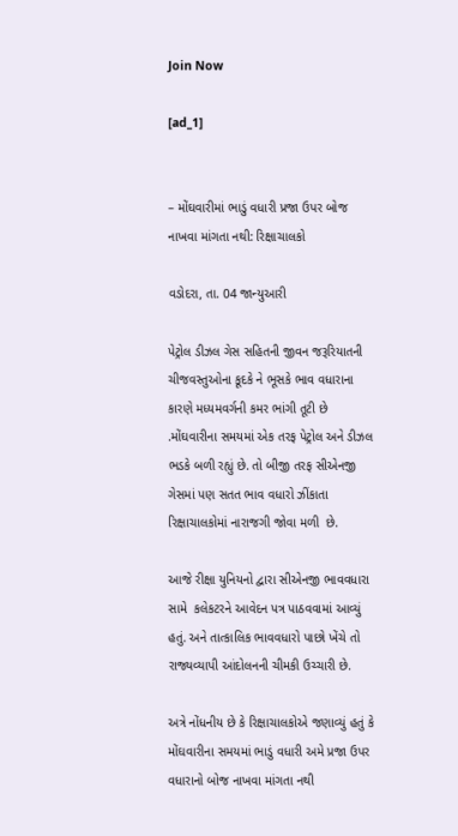Join Now

[ad_1]


– મોંઘવારીમાં ભાડું વધારી પ્રજા ઉપર બોજ નાખવા માંગતા નથી: રિક્ષાચાલકો

વડોદરા, તા. 04 જાન્યુઆરી

પેટ્રોલ ડીઝલ ગેસ સહિતની જીવન જરૂરિયાતની ચીજવસ્તુઓના કૂદકે ને ભૂસકે ભાવ વધારાના કારણે મધ્યમવર્ગની કમર ભાંગી તૂટી છે .મોંઘવારીના સમયમાં એક તરફ પેટ્રોલ અને ડીઝલ ભડકે બળી રહ્યું છે. તો બીજી તરફ સીએનજી ગેસમાં પણ સતત ભાવ વધારો ઝીંકાતા રિક્ષાચાલકોમાં નારાજગી જોવા મળી  છે.

આજે રીક્ષા યુનિયનો દ્વારા સીએનજી ભાવવધારા સામે  કલેકટરને આવેદન પત્ર પાઠવવામાં આવ્યું હતું. અને તાત્કાલિક ભાવવધારો પાછો ખેંચે તો રાજ્યવ્યાપી આંદોલનની ચીમકી ઉચ્ચારી છે.

અત્રે નોંધનીય છે કે રિક્ષાચાલકોએ જણાવ્યું હતું કે મોંઘવારીના સમયમાં ભાડું વધારી અમે પ્રજા ઉપર વધારાનો બોજ નાખવા માંગતા નથી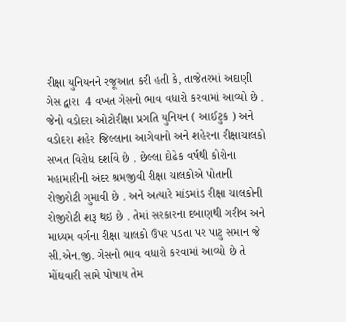રીક્ષા યુનિયનને રજૂઆત કરી હતી કે, તાજેતરમાં અદાણી ગેસ દ્વારા  4 વખત ગેસનો ભાવ વધારો કરવામાં આવ્યો છે . જેનો વડોદરા ઓટોરીક્ષા પ્રગતિ યુનિયન ( આઈટુક ) અને વડોદરા શહેર જિલ્લાના આગેવાનો અને શહેરના રીક્ષાચાલકો સખત વિરોધ દર્શાવે છે . છેલ્લા દોઢેક વર્ષથી કોરોના મહામારીની અંદર શ્રમજીવી રીક્ષા ચાલકોએ પોતાની રોજીરોટી ગુમાવી છે . અને અત્યારે માંડમાંડ રીક્ષા ચાલકોની રોજીરોટી શરૂ થઇ છે . તેમાં સરકારના દબાણથી ગરીબ અને માધ્યમ વર્ગના રીક્ષા ચાલકો ઉપર પડતા પર પાટુ સમાન જે સી.એન.જી. ગેસનો ભાવ વધારો કરવામાં આવ્યો છે તે  મોંઘવારી સામે પોષાય તેમ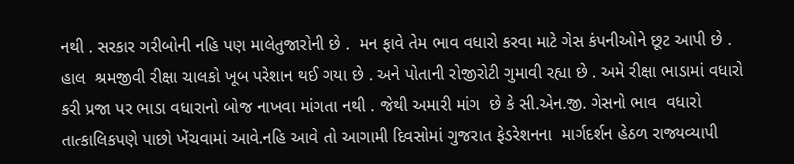નથી . સરકાર ગરીબોની નહિ પણ માલેતુજારોની છે .  મન ફાવે તેમ ભાવ વધારો કરવા માટે ગેસ કંપનીઓને છૂટ આપી છે . હાલ  શ્રમજીવી રીક્ષા ચાલકો ખૂબ પરેશાન થઈ ગયા છે . અને પોતાની રોજીરોટી ગુમાવી રહ્યા છે . અમે રીક્ષા ભાડામાં વધારો કરી પ્રજા પર ભાડા વધારાનો બોજ નાખવા માંગતા નથી . જેથી અમારી માંગ  છે કે સી.એન.જી. ગેસનો ભાવ  વધારો  તાત્કાલિકપણે પાછો ખેંચવામાં આવે.નહિ આવે તો આગામી દિવસોમાં ગુજરાત ફેડરેશનના  માર્ગદર્શન હેઠળ રાજ્યવ્યાપી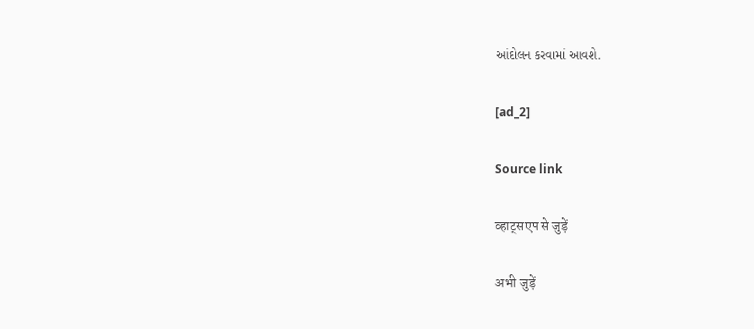આંદોલન કરવામાં આવશે.

[ad_2]

Source link

व्हाट्सएप से जुड़ें

अभी जुड़ें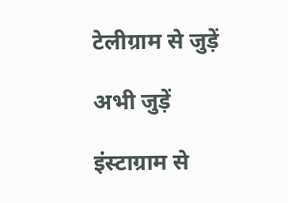टेलीग्राम से जुड़ें

अभी जुड़ें

इंस्टाग्राम से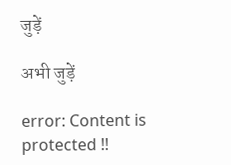जुड़ें

अभी जुड़ें

error: Content is protected !!